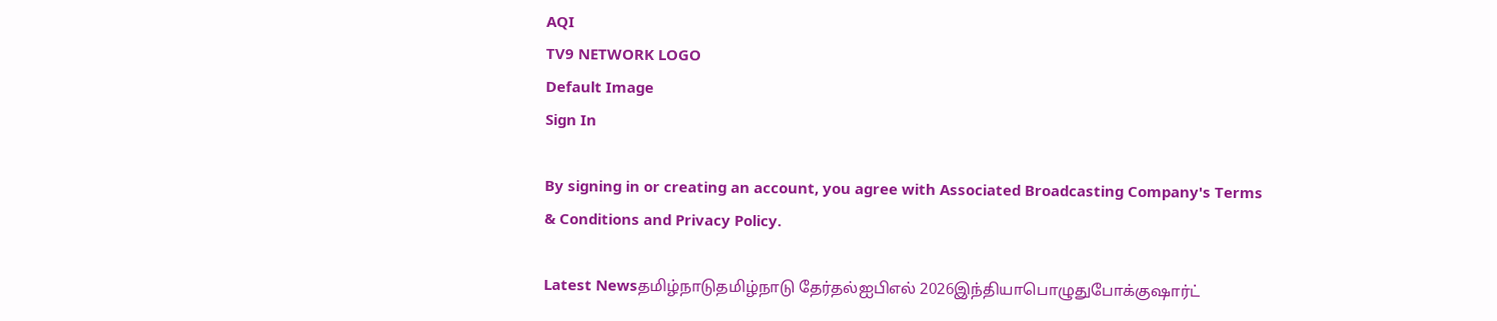AQI
TV9 NETWORK LOGO
Default Image
Sign In

By signing in or creating an account, you agree with Associated Broadcasting Company's Terms & Conditions and Privacy Policy.

Latest Newsதமிழ்நாடுதமிழ்நாடு தேர்தல்ஐபிஎல் 2026இந்தியாபொழுதுபோக்குஷார்ட்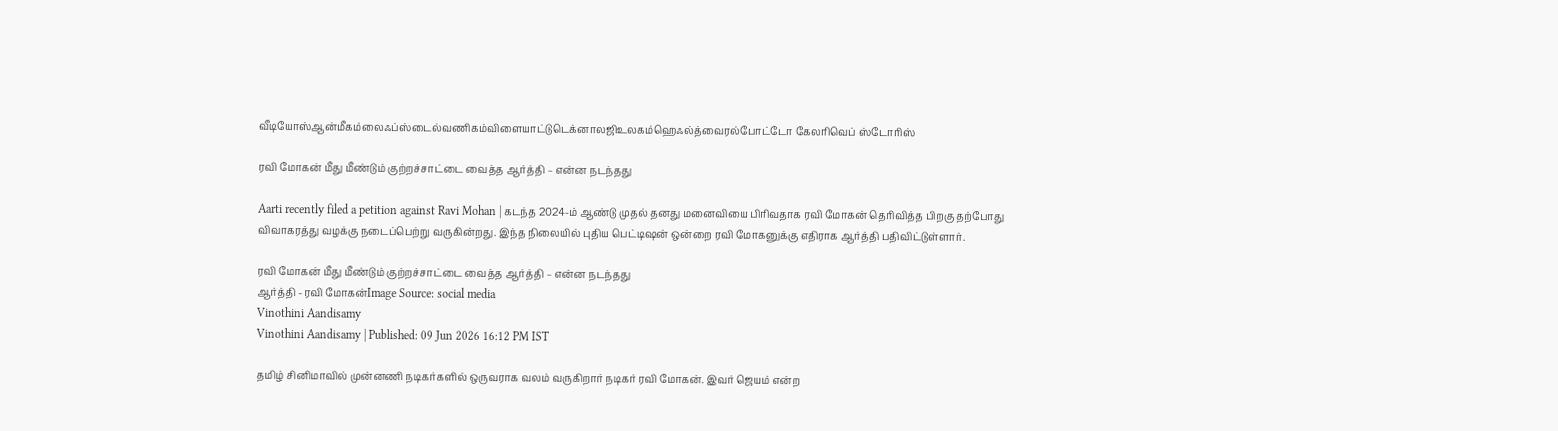வீடியோஸ்ஆன்மீகம்லைஃப்ஸ்டைல்வணிகம்விளையாட்டுடெக்னாலஜிஉலகம்ஹெஃல்த்வைரல்போட்டோ கேலரிவெப் ஸ்டோரிஸ்

ரவி மோகன் மீது மீண்டும் குற்றச்சாட்டை வைத்த ஆர்த்தி – என்ன நடந்தது

Aarti recently filed a petition against Ravi Mohan | கடந்த 2024-ம் ஆண்டு முதல் தனது மனைவியை பிரிவதாக ரவி மோகன் தெரிவித்த பிறகு தற்போது விவாகரத்து வழக்கு நடைப்பெற்று வருகின்றது. இந்த நிலையில் புதிய பெட்டிஷன் ஒன்றை ரவி மோகனுக்கு எதிராக ஆர்த்தி பதிவிட்டுள்ளார்.

ரவி மோகன் மீது மீண்டும் குற்றச்சாட்டை வைத்த ஆர்த்தி – என்ன நடந்தது
ஆர்த்தி - ரவி மோகன்Image Source: social media
Vinothini Aandisamy
Vinothini Aandisamy | Published: 09 Jun 2026 16:12 PM IST

தமிழ் சினிமாவில் முன்னணி நடிகர்களில் ஒருவராக வலம் வருகிறார் நடிகர் ரவி மோகன். இவர் ஜெயம் என்ற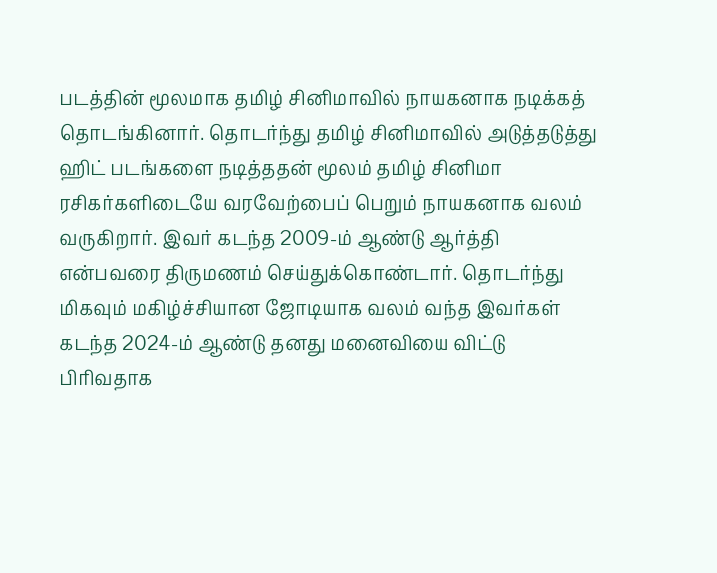படத்தின் மூலமாக தமிழ் சினிமாவில் நாயகனாக நடிக்கத் தொடங்கினார். தொடர்ந்து தமிழ் சினிமாவில் அடுத்தடுத்து ஹிட் படங்களை நடித்ததன் மூலம் தமிழ் சினிமா ரசிகர்களிடையே வரவேற்பைப் பெறும் நாயகனாக வலம் வருகிறார். இவர் கடந்த 2009-ம் ஆண்டு ஆர்த்தி என்பவரை திருமணம் செய்துக்கொண்டார். தொடர்ந்து மிகவும் மகிழ்ச்சியான ஜோடியாக வலம் வந்த இவர்கள் கடந்த 2024-ம் ஆண்டு தனது மனைவியை விட்டு பிரிவதாக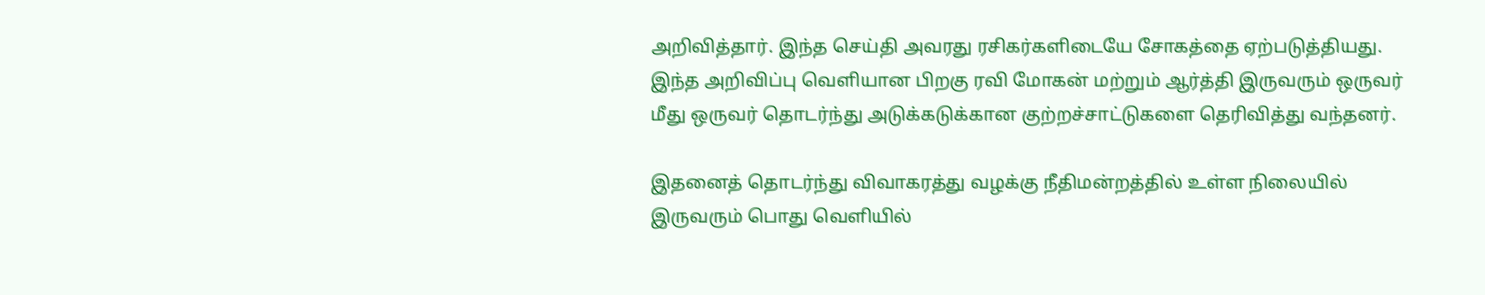அறிவித்தார். இந்த செய்தி அவரது ரசிகர்களிடையே சோகத்தை ஏற்படுத்தியது. இந்த அறிவிப்பு வெளியான பிறகு ரவி மோகன் மற்றும் ஆர்த்தி இருவரும் ஒருவர் மீது ஒருவர் தொடர்ந்து அடுக்கடுக்கான குற்றச்சாட்டுகளை தெரிவித்து வந்தனர்.

இதனைத் தொடர்ந்து விவாகரத்து வழக்கு நீதிமன்றத்தில் உள்ள நிலையில் இருவரும் பொது வெளியில்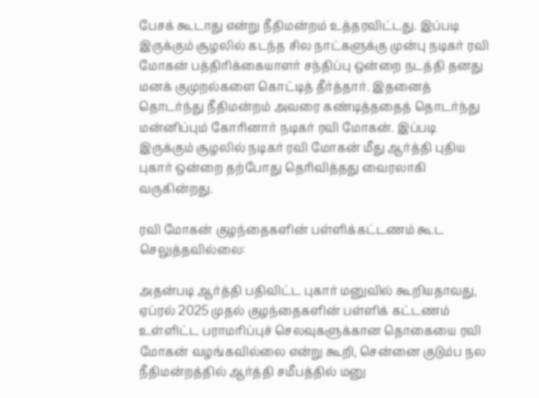பேசக் கூடாது என்று நீதிமன்றம் உத்தரவிட்டது. இப்படி இருக்கும் சூழலில் கடந்த சில நாட்களுக்கு முன்பு நடிகர் ரவி மோகன் பத்திரிக்கையாளர் சந்திப்பு ஒன்றை நடத்தி தனது மனக் குமுறல்களை கொட்டித் தீர்த்தார். இதனைத் தொடர்ந்து நீதிமன்றம் அவரை கண்டித்ததைத் தொடர்ந்து மன்னிப்பும் கோரினார் நடிகர் ரவி மோகன். இப்படி இருக்கும் சூழலில் நடிகர் ரவி மோகன் மீது ஆர்த்தி புதிய புகார் ஒன்றை தற்போது தெரிவித்தது வைரலாகி வருகின்றது.

ரவி மோகன் குழந்தைகளின் பள்ளிக்கட்டணம் கூட செலுத்தவில்லை:

அதன்படி ஆர்த்தி பதிவிட்ட புகார் மனுவில் கூறியதாவது, ஏப்ரல் 2025 முதல் குழந்தைகளின் பள்ளிக் கட்டணம் உள்ளிட்ட பராமரிப்புச் செலவுகளுக்கான தொகையை ரவி மோகன் வழங்கவில்லை என்று கூறி, சென்னை குடும்ப நல நீதிமன்றத்தில் ஆர்த்தி சமீபத்தில் மனு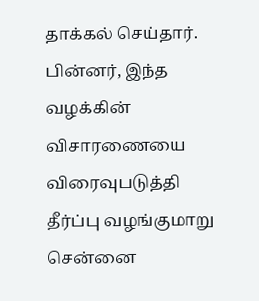தாக்கல் செய்தார். பின்னர், இந்த வழக்கின் விசாரணையை விரைவுபடுத்தி தீர்ப்பு வழங்குமாறு சென்னை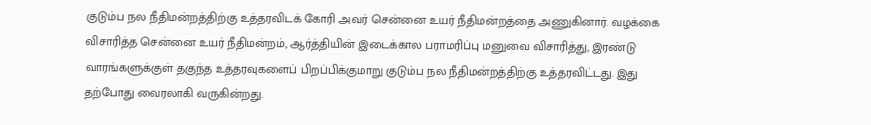குடும்ப நல நீதிமன்றத்திற்கு உத்தரவிடக் கோரி அவர் சென்னை உயர் நீதிமன்றத்தை அணுகினார். வழக்கை விசாரித்த சென்னை உயர் நீதிமன்றம், ஆர்த்தியின் இடைக்கால பராமரிப்பு மனுவை விசாரித்து, இரண்டு வாரங்களுக்குள் தகுந்த உத்தரவுகளைப் பிறப்பிக்குமாறு குடும்ப நல நீதிமன்றத்திற்கு உத்தரவிட்டது. இது தற்போது வைரலாகி வருகின்றது.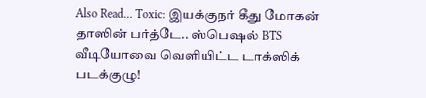Also Read… Toxic: இயக்குநர் கீது மோகன் தாஸின் பர்த்டே.. ஸ்பெஷல் BTS வீடியோவை வெளியிட்ட டாக்ஸிக் படக்குழு!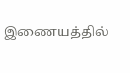இணையத்தில்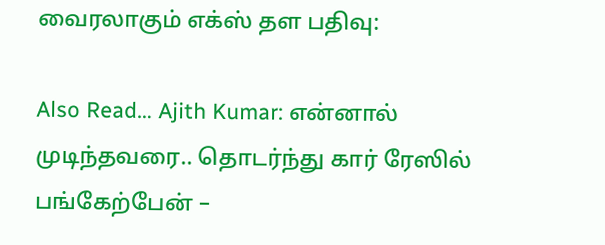வைரலாகும் எக்ஸ் தள பதிவு:

Also Read… Ajith Kumar: என்னால் முடிந்தவரை.. தொடர்ந்து கார் ரேஸில் பங்கேற்பேன் –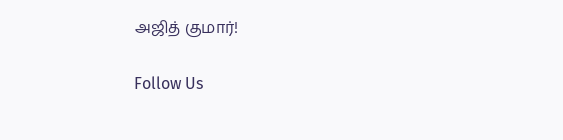அஜித் குமார்!

Follow Us